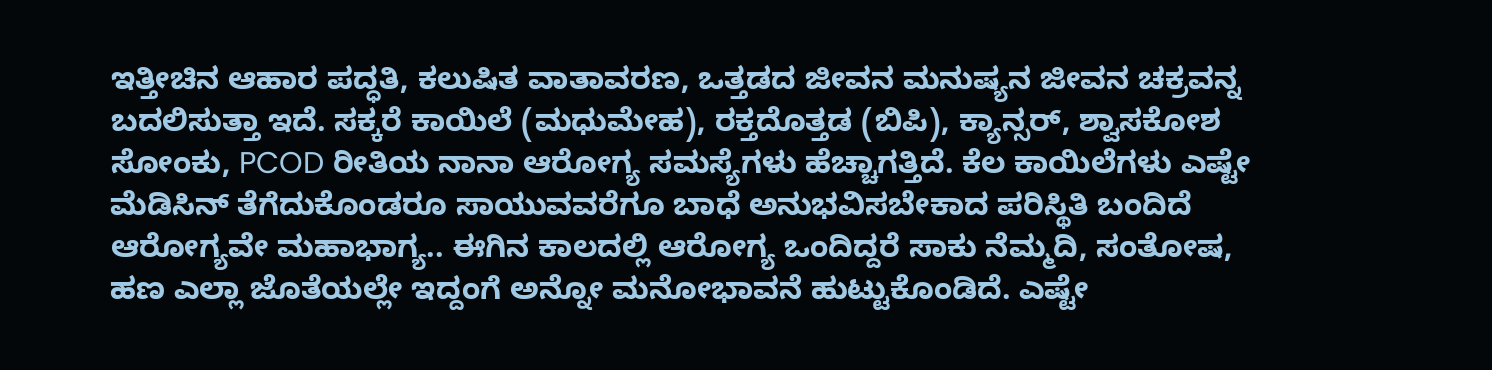ಇತ್ತೀಚಿನ ಆಹಾರ ಪದ್ಧತಿ, ಕಲುಷಿತ ವಾತಾವರಣ, ಒತ್ತಡದ ಜೀವನ ಮನುಷ್ಯನ ಜೀವನ ಚಕ್ರವನ್ನ ಬದಲಿಸುತ್ತಾ ಇದೆ. ಸಕ್ಕರೆ ಕಾಯಿಲೆ (ಮಧುಮೇಹ), ರಕ್ತದೊತ್ತಡ (ಬಿಪಿ), ಕ್ಯಾನ್ಸರ್, ಶ್ವಾಸಕೋಶ ಸೋಂಕು, PCOD ರೀತಿಯ ನಾನಾ ಆರೋಗ್ಯ ಸಮಸ್ಯೆಗಳು ಹೆಚ್ಚಾಗತ್ತಿದೆ. ಕೆಲ ಕಾಯಿಲೆಗಳು ಎಷ್ಟೇ ಮೆಡಿಸಿನ್ ತೆಗೆದುಕೊಂಡರೂ ಸಾಯುವವರೆಗೂ ಬಾಧೆ ಅನುಭವಿಸಬೇಕಾದ ಪರಿಸ್ಥಿತಿ ಬಂದಿದೆ ಆರೋಗ್ಯವೇ ಮಹಾಭಾಗ್ಯ.. ಈಗಿನ ಕಾಲದಲ್ಲಿ ಆರೋಗ್ಯ ಒಂದಿದ್ದರೆ ಸಾಕು ನೆಮ್ಮದಿ, ಸಂತೋಷ, ಹಣ ಎಲ್ಲಾ ಜೊತೆಯಲ್ಲೇ ಇದ್ದಂಗೆ ಅನ್ನೋ ಮನೋಭಾವನೆ ಹುಟ್ಟುಕೊಂಡಿದೆ. ಎಷ್ಟೇ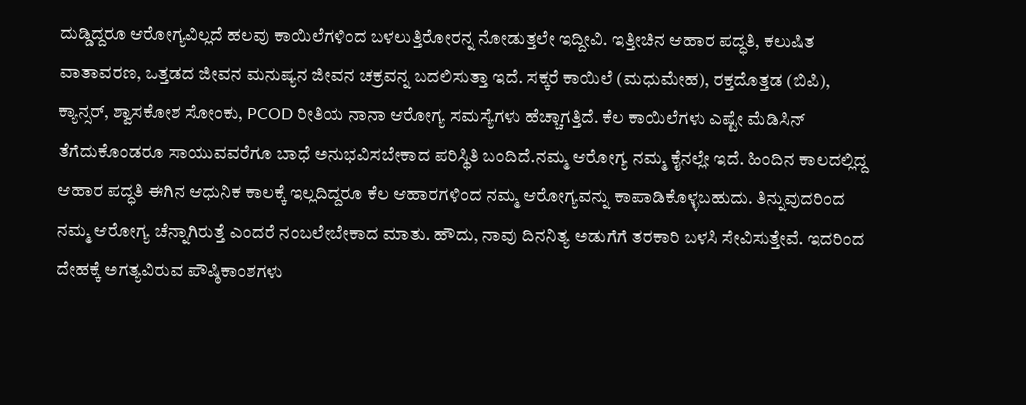ದುಡ್ಡಿದ್ದರೂ ಆರೋಗ್ಯವಿಲ್ಲದೆ ಹಲವು ಕಾಯಿಲೆಗಳಿಂದ ಬಳಲುತ್ತಿರೋರನ್ನ ನೋಡುತ್ತಲೇ ಇದ್ದೀವಿ. ಇತ್ತೀಚಿನ ಆಹಾರ ಪದ್ಧತಿ, ಕಲುಷಿತ ವಾತಾವರಣ, ಒತ್ತಡದ ಜೀವನ ಮನುಷ್ಯನ ಜೀವನ ಚಕ್ರವನ್ನ ಬದಲಿಸುತ್ತಾ ಇದೆ. ಸಕ್ಕರೆ ಕಾಯಿಲೆ (ಮಧುಮೇಹ), ರಕ್ತದೊತ್ತಡ (ಬಿಪಿ), ಕ್ಯಾನ್ಸರ್, ಶ್ವಾಸಕೋಶ ಸೋಂಕು, PCOD ರೀತಿಯ ನಾನಾ ಆರೋಗ್ಯ ಸಮಸ್ಯೆಗಳು ಹೆಚ್ಚಾಗತ್ತಿದೆ. ಕೆಲ ಕಾಯಿಲೆಗಳು ಎಷ್ಟೇ ಮೆಡಿಸಿನ್ ತೆಗೆದುಕೊಂಡರೂ ಸಾಯುವವರೆಗೂ ಬಾಧೆ ಅನುಭವಿಸಬೇಕಾದ ಪರಿಸ್ಥಿತಿ ಬಂದಿದೆ.ನಮ್ಮ ಆರೋಗ್ಯ ನಮ್ಮ ಕೈನಲ್ಲೇ ಇದೆ. ಹಿಂದಿನ ಕಾಲದಲ್ಲಿದ್ದ ಆಹಾರ ಪದ್ಧತಿ ಈಗಿನ ಆಧುನಿಕ ಕಾಲಕ್ಕೆ ಇಲ್ಲದಿದ್ದರೂ ಕೆಲ ಆಹಾರಗಳಿಂದ ನಮ್ಮ ಆರೋಗ್ಯವನ್ನು ಕಾಪಾಡಿಕೊಳ್ಳಬಹುದು. ತಿನ್ನುವುದರಿಂದ ನಮ್ಮ ಆರೋಗ್ಯ ಚೆನ್ನಾಗಿರುತ್ತೆ ಎಂದರೆ ನಂಬಲೇಬೇಕಾದ ಮಾತು. ಹೌದು, ನಾವು ದಿನನಿತ್ಯ ಅಡುಗೆಗೆ ತರಕಾರಿ ಬಳಸಿ ಸೇವಿಸುತ್ತೇವೆ. ಇದರಿಂದ ದೇಹಕ್ಕೆ ಅಗತ್ಯವಿರುವ ಪೌಷ್ಠಿಕಾಂಶಗಳು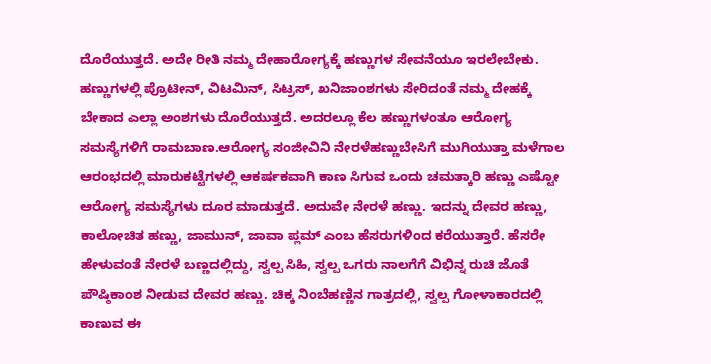ದೊರೆಯುತ್ತದೆ. ಅದೇ ರೀತಿ ನಮ್ಮ ದೇಹಾರೋಗ್ಯಕ್ಕೆ ಹಣ್ಣುಗಳ ಸೇವನೆಯೂ ಇರಲೇಬೇಕು. ಹಣ್ಣುಗಳಲ್ಲಿ ಪ್ರೊಟೀನ್, ವಿಟಮಿನ್, ಸಿಟ್ರಸ್, ಖನಿಜಾಂಶಗಳು ಸೇರಿದಂತೆ ನಮ್ಮ ದೇಹಕ್ಕೆ ಬೇಕಾದ ಎಲ್ಲಾ ಅಂಶಗಳು ದೊರೆಯುತ್ತದೆ. ಅದರಲ್ಲೂ ಕೆಲ ಹಣ್ಣುಗಳಂತೂ ಆರೋಗ್ಯ ಸಮಸ್ಯೆಗಳಿಗೆ ರಾಮಬಾಣ.ಆರೋಗ್ಯ ಸಂಜೀವಿನಿ ನೇರಳೆಹಣ್ಣುಬೇಸಿಗೆ ಮುಗಿಯುತ್ತಾ ಮಳೆಗಾಲ ಆರಂಭದಲ್ಲಿ ಮಾರುಕಟ್ಟೆಗಳಲ್ಲಿ ಆಕರ್ಷಕವಾಗಿ ಕಾಣ ಸಿಗುವ ಒಂದು ಚಮತ್ಕಾರಿ ಹಣ್ಣು ಎಷ್ಟೋ ಆರೋಗ್ಯ ಸಮಸ್ಯೆಗಳು ದೂರ ಮಾಡುತ್ತದೆ. ಅದುವೇ ನೇರಳೆ ಹಣ್ಣು. ಇದನ್ನು ದೇವರ ಹಣ್ಣು, ಕಾಲೋಚಿತ ಹಣ್ಣು, ಜಾಮುನ್, ಜಾವಾ ಪ್ಲಮ್ ಎಂಬ ಹೆಸರುಗಳಿಂದ ಕರೆಯುತ್ತಾರೆ. ಹೆಸರೇ ಹೇಳುವಂತೆ ನೇರಳೆ ಬಣ್ಣದಲ್ಲಿದ್ದು, ಸ್ವಲ್ಪ ಸಿಹಿ, ಸ್ವಲ್ಪ ಒಗರು ನಾಲಗೆಗೆ ವಿಭಿನ್ನ ರುಚಿ ಜೊತೆ ಪೌಷ್ಠಿಕಾಂಶ ನೀಡುವ ದೇವರ ಹಣ್ಣು. ಚಿಕ್ಕ ನಿಂಬೆಹಣ್ಣಿನ ಗಾತ್ರದಲ್ಲಿ, ಸ್ವಲ್ಪ ಗೋಳಾಕಾರದಲ್ಲಿ ಕಾಣುವ ಈ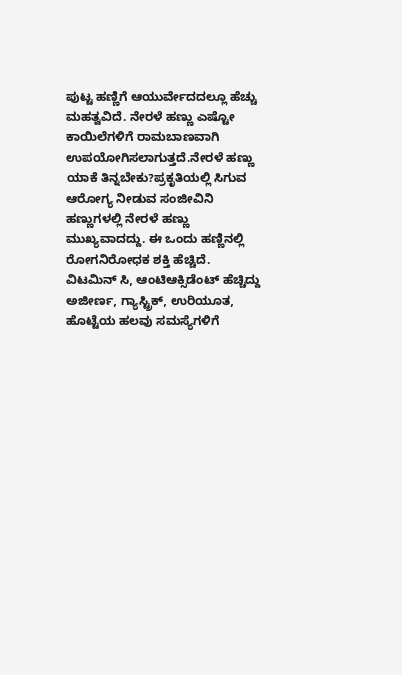ಪುಟ್ಟ ಹಣ್ಣಿಗೆ ಆಯುರ್ವೇದದಲ್ಲೂ ಹೆಚ್ಚು ಮಹತ್ವವಿದೆ. ನೇರಳೆ ಹಣ್ಣು ಎಷ್ಟೋ ಕಾಯಿಲೆಗಳಿಗೆ ರಾಮಬಾಣವಾಗಿ ಉಪಯೋಗಿಸಲಾಗುತ್ತದೆ.ನೇರಳೆ ಹಣ್ಣು ಯಾಕೆ ತಿನ್ನಬೇಕು?ಪ್ರಕೃತಿಯಲ್ಲಿ ಸಿಗುವ ಆರೋಗ್ಯ ನೀಡುವ ಸಂಜೀವಿನಿ ಹಣ್ಣುಗಳಲ್ಲಿ ನೇರಳೆ ಹಣ್ಣು ಮುಖ್ಯವಾದದ್ದು. ಈ ಒಂದು ಹಣ್ಣಿನಲ್ಲಿ ರೋಗನಿರೋಧಕ ಶಕ್ತಿ ಹೆಚ್ಚಿದೆ. ವಿಟಮಿನ್ ಸಿ, ಆಂಟಿಆಕ್ಸಿಡೆಂಟ್ ಹೆಚ್ಚಿದ್ದು ಅಜೀರ್ಣ, ಗ್ಯಾಸ್ಟ್ರಿಕ್, ಉರಿಯೂತ, ಹೊಟ್ಟೆಯ ಹಲವು ಸಮಸ್ಯೆಗಳಿಗೆ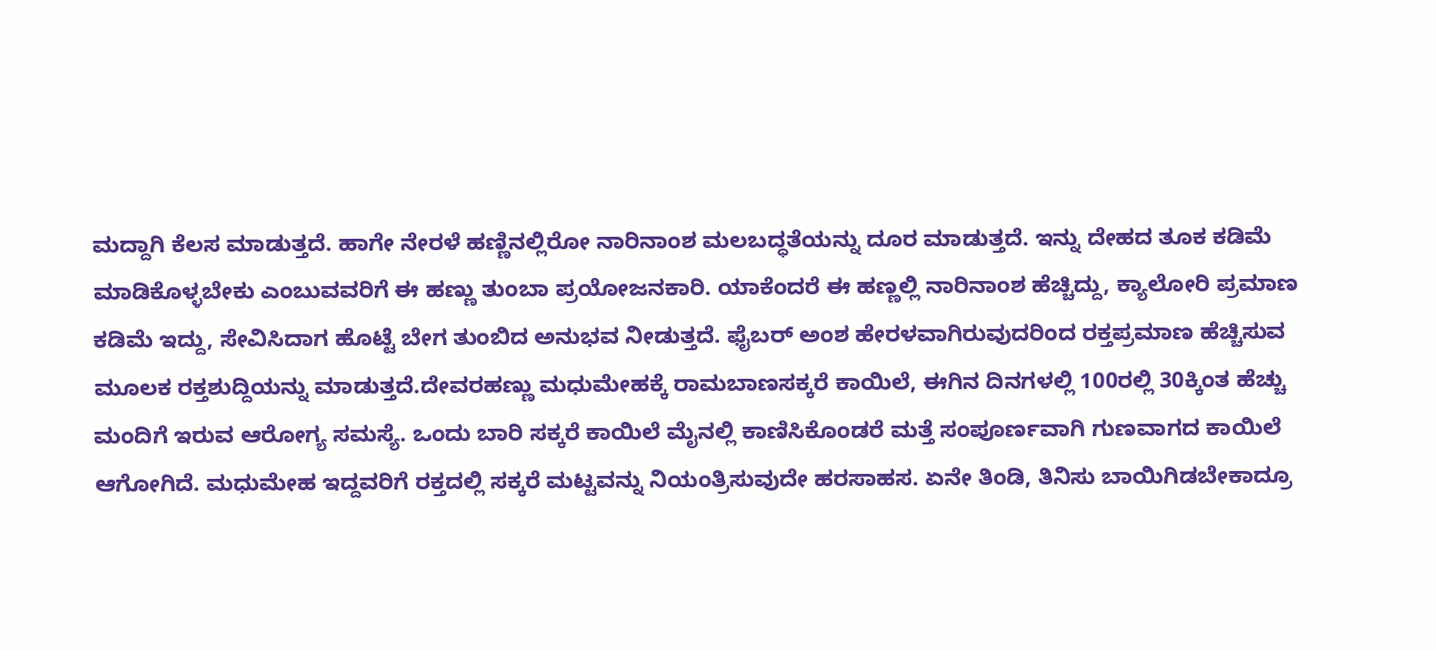ಮದ್ದಾಗಿ ಕೆಲಸ ಮಾಡುತ್ತದೆ. ಹಾಗೇ ನೇರಳೆ ಹಣ್ಣಿನಲ್ಲಿರೋ ನಾರಿನಾಂಶ ಮಲಬದ್ಧತೆಯನ್ನು ದೂರ ಮಾಡುತ್ತದೆ. ಇನ್ನು ದೇಹದ ತೂಕ ಕಡಿಮೆ ಮಾಡಿಕೊಳ್ಳಬೇಕು ಎಂಬುವವರಿಗೆ ಈ ಹಣ್ಣು ತುಂಬಾ ಪ್ರಯೋಜನಕಾರಿ. ಯಾಕೆಂದರೆ ಈ ಹಣ್ಣಲ್ಲಿ ನಾರಿನಾಂಶ ಹೆಚ್ಚಿದ್ದು, ಕ್ಯಾಲೋರಿ ಪ್ರಮಾಣ ಕಡಿಮೆ ಇದ್ದು, ಸೇವಿಸಿದಾಗ ಹೊಟ್ಟೆ ಬೇಗ ತುಂಬಿದ ಅನುಭವ ನೀಡುತ್ತದೆ. ಫೈಬರ್ ಅಂಶ ಹೇರಳವಾಗಿರುವುದರಿಂದ ರಕ್ತಪ್ರಮಾಣ ಹೆಚ್ಚಿಸುವ ಮೂಲಕ ರಕ್ತಶುದ್ದಿಯನ್ನು ಮಾಡುತ್ತದೆ.ದೇವರಹಣ್ಣು ಮಧುಮೇಹಕ್ಕೆ ರಾಮಬಾಣಸಕ್ಕರೆ ಕಾಯಿಲೆ, ಈಗಿನ ದಿನಗಳಲ್ಲಿ 100ರಲ್ಲಿ 30ಕ್ಕಿಂತ ಹೆಚ್ಚು ಮಂದಿಗೆ ಇರುವ ಆರೋಗ್ಯ ಸಮಸ್ಯೆ. ಒಂದು ಬಾರಿ ಸಕ್ಕರೆ ಕಾಯಿಲೆ ಮೈನಲ್ಲಿ ಕಾಣಿಸಿಕೊಂಡರೆ ಮತ್ತೆ ಸಂಪೂರ್ಣವಾಗಿ ಗುಣವಾಗದ ಕಾಯಿಲೆ ಆಗೋಗಿದೆ. ಮಧುಮೇಹ ಇದ್ದವರಿಗೆ ರಕ್ತದಲ್ಲಿ ಸಕ್ಕರೆ ಮಟ್ಟವನ್ನು ನಿಯಂತ್ರಿಸುವುದೇ ಹರಸಾಹಸ. ಏನೇ ತಿಂಡಿ, ತಿನಿಸು ಬಾಯಿಗಿಡಬೇಕಾದ್ರೂ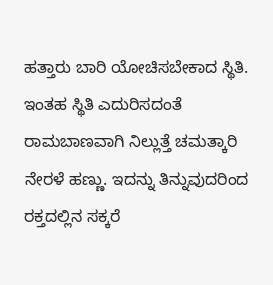ಹತ್ತಾರು ಬಾರಿ ಯೋಚಿಸಬೇಕಾದ ಸ್ಥಿತಿ. ಇಂತಹ ಸ್ಥಿತಿ ಎದುರಿಸದಂತೆ ರಾಮಬಾಣವಾಗಿ ನಿಲ್ಲುತ್ತೆ ಚಮತ್ಕಾರಿ ನೇರಳೆ ಹಣ್ಣು. ಇದನ್ನು ತಿನ್ನುವುದರಿಂದ ರಕ್ತದಲ್ಲಿನ ಸಕ್ಕರೆ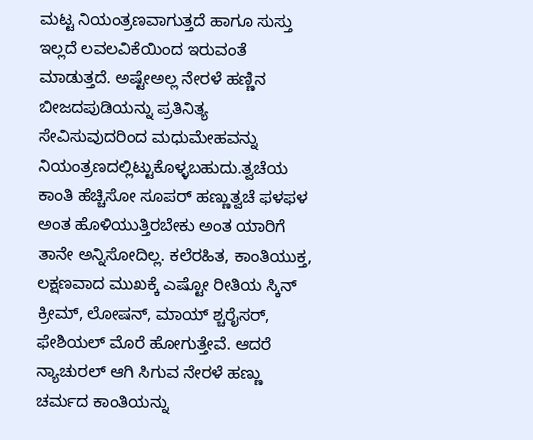ಮಟ್ಟ ನಿಯಂತ್ರಣವಾಗುತ್ತದೆ ಹಾಗೂ ಸುಸ್ತು ಇಲ್ಲದೆ ಲವಲವಿಕೆಯಿಂದ ಇರುವಂತೆ ಮಾಡುತ್ತದೆ. ಅಷ್ಟೇಅಲ್ಲ ನೇರಳೆ ಹಣ್ಣಿನ ಬೀಜದಪುಡಿಯನ್ನು ಪ್ರತಿನಿತ್ಯ ಸೇವಿಸುವುದರಿಂದ ಮಧುಮೇಹವನ್ನು ನಿಯಂತ್ರಣದಲ್ಲಿಟ್ಟುಕೊಳ್ಳಬಹುದು.ತ್ವಚೆಯ ಕಾಂತಿ ಹೆಚ್ಚಿಸೋ ಸೂಪರ್ ಹಣ್ಣುತ್ವಚೆ ಫಳಫಳ ಅಂತ ಹೊಳಿಯುತ್ತಿರಬೇಕು ಅಂತ ಯಾರಿಗೆ ತಾನೇ ಅನ್ನಿಸೋದಿಲ್ಲ. ಕಲೆರಹಿತ, ಕಾಂತಿಯುಕ್ತ, ಲಕ್ಷಣವಾದ ಮುಖಕ್ಕೆ ಎಷ್ಟೋ ರೀತಿಯ ಸ್ಕಿನ್ ಕ್ರೀಮ್, ಲೋಷನ್, ಮಾಯ್ ಶ್ಚರೈಸರ್, ಫೇಶಿಯಲ್ ಮೊರೆ ಹೋಗುತ್ತೇವೆ. ಆದರೆ ನ್ಯಾಚುರಲ್ ಆಗಿ ಸಿಗುವ ನೇರಳೆ ಹಣ್ಣು ಚರ್ಮದ ಕಾಂತಿಯನ್ನು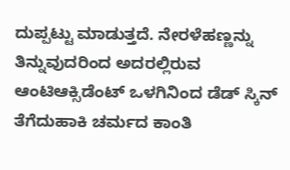ದುಪ್ಪಟ್ಟು ಮಾಡುತ್ತದೆ. ನೇರಳೆಹಣ್ಣನ್ನು ತಿನ್ನುವುದರಿಂದ ಅದರಲ್ಲಿರುವ ಆಂಟಿಆಕ್ಸಿಡೆಂಟ್ ಒಳಗಿನಿಂದ ಡೆಡ್ ಸ್ಕಿನ್ ತೆಗೆದುಹಾಕಿ ಚರ್ಮದ ಕಾಂತಿ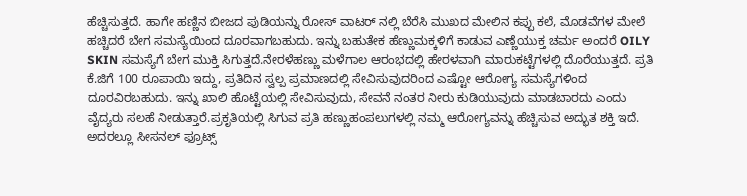ಹೆಚ್ಚಿಸುತ್ತದೆ. ಹಾಗೇ ಹಣ್ಣಿನ ಬೀಜದ ಪುಡಿಯನ್ನು ರೋಸ್ ವಾಟರ್ ನಲ್ಲಿ ಬೆರೆಸಿ ಮುಖದ ಮೇಲಿನ ಕಪ್ಪು ಕಲೆ, ಮೊಡವೆಗಳ ಮೇಲೆ ಹಚ್ಚಿದರೆ ಬೇಗ ಸಮಸ್ಯೆಯಿಂದ ದೂರವಾಗಬಹುದು. ಇನ್ನು ಬಹುತೇಕ ಹೆಣ್ಣುಮಕ್ಕಳಿಗೆ ಕಾಡುವ ಎಣ್ಣೆಯುಕ್ತ ಚರ್ಮ ಅಂದರೆ OILY SKIN ಸಮಸ್ಯೆಗೆ ಬೇಗ ಮುಕ್ತಿ ಸಿಗುತ್ತದೆ.ನೇರಳೆಹಣ್ಣು ಮಳೆಗಾಲ ಆರಂಭದಲ್ಲಿ ಹೇರಳವಾಗಿ ಮಾರುಕಟ್ಟೆಗಳಲ್ಲಿ ದೊರೆಯುತ್ತದೆ. ಪ್ರತಿ ಕೆ.ಜಿಗೆ 100 ರೂಪಾಯಿ ಇದ್ದು, ಪ್ರತಿದಿನ ಸ್ವಲ್ಪ ಪ್ರಮಾಣದಲ್ಲಿ ಸೇವಿಸುವುದರಿಂದ ಎಷ್ಟೋ ಆರೋಗ್ಯ ಸಮಸ್ಯೆಗಳಿಂದ ದೂರವಿರಬಹುದು. ಇನ್ನು ಖಾಲಿ ಹೊಟ್ಟೆಯಲ್ಲಿ ಸೇವಿಸುವುದು, ಸೇವನೆ ನಂತರ ನೀರು ಕುಡಿಯುವುದು ಮಾಡಬಾರದು ಎಂದು ವೈದ್ಯರು ಸಲಹೆ ನೀಡುತ್ತಾರೆ.ಪ್ರಕೃತಿಯಲ್ಲಿ ಸಿಗುವ ಪ್ರತಿ ಹಣ್ಣುಹಂಪಲುಗಳಲ್ಲಿ ನಮ್ಮ ಆರೋಗ್ಯವನ್ನು ಹೆಚ್ಚಿಸುವ ಅದ್ಭುತ ಶಕ್ತಿ ಇದೆ. ಅದರಲ್ಲೂ ಸೀಸನಲ್ ಫ್ರೂಟ್ಸ್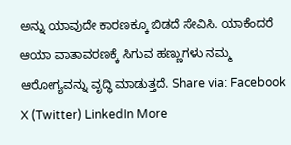ಅನ್ನು ಯಾವುದೇ ಕಾರಣಕ್ಕೂ ಬಿಡದೆ ಸೇವಿಸಿ. ಯಾಕೆಂದರೆ ಆಯಾ ವಾತಾವರಣಕ್ಕೆ ಸಿಗುವ ಹಣ್ಣುಗಳು ನಮ್ಮ ಆರೋಗ್ಯವನ್ನು ವೃದ್ಧಿ ಮಾಡುತ್ತದೆ. Share via: Facebook X (Twitter) LinkedIn More